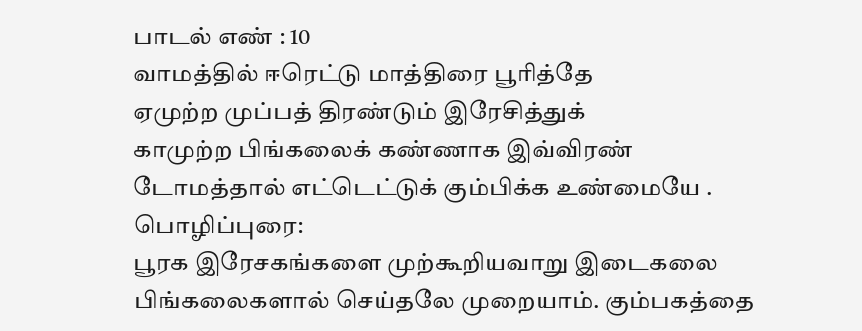பாடல் எண் : 10
வாமத்தில் ஈரெட்டு மாத்திரை பூரித்தே
ஏமுற்ற முப்பத் திரண்டும் இரேசித்துக்
காமுற்ற பிங்கலைக் கண்ணாக இவ்விரண்
டோமத்தால் எட்டெட்டுக் கும்பிக்க உண்மையே .
பொழிப்புரை:
பூரக இரேசகங்களை முற்கூறியவாறு இடைகலை பிங்கலைகளால் செய்தலே முறையாம். கும்பகத்தை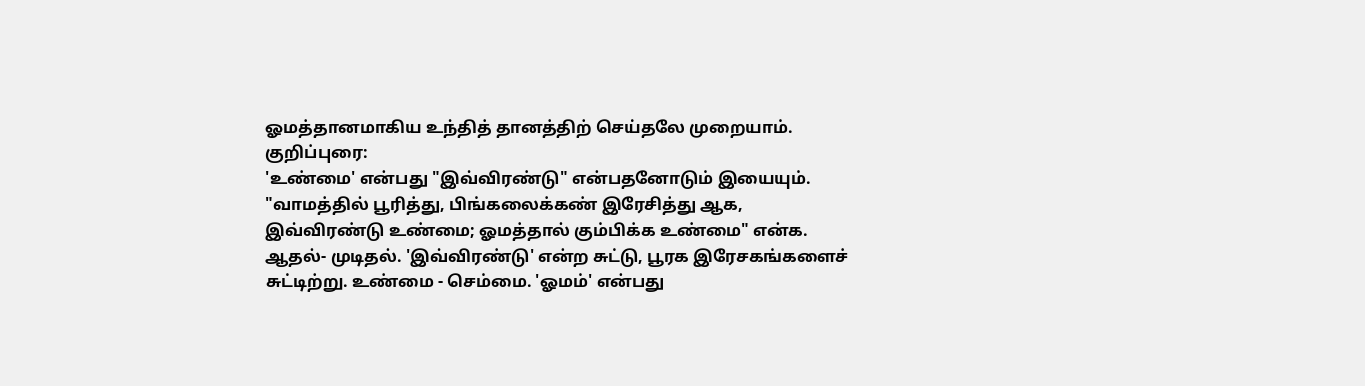ஓமத்தானமாகிய உந்தித் தானத்திற் செய்தலே முறையாம்.
குறிப்புரை:
'உண்மை' என்பது "இவ்விரண்டு" என்பதனோடும் இயையும். "வாமத்தில் பூரித்து, பிங்கலைக்கண் இரேசித்து ஆக, இவ்விரண்டு உண்மை; ஓமத்தால் கும்பிக்க உண்மை" என்க. ஆதல்- முடிதல். 'இவ்விரண்டு' என்ற சுட்டு, பூரக இரேசகங்களைச் சுட்டிற்று. உண்மை - செம்மை. 'ஓமம்' என்பது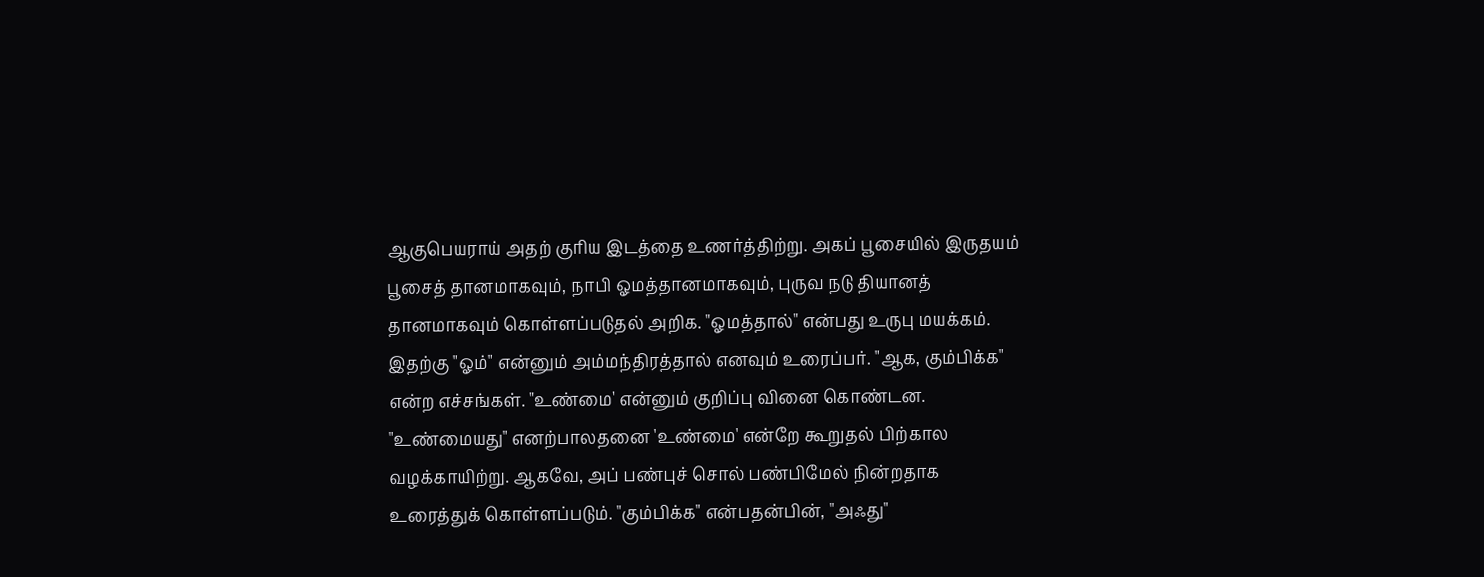ஆகுபெயராய் அதற் குரிய இடத்தை உணர்த்திற்று. அகப் பூசையில் இருதயம் பூசைத் தானமாகவும், நாபி ஓமத்தானமாகவும், புருவ நடு தியானத் தானமாகவும் கொள்ளப்படுதல் அறிக. "ஓமத்தால்" என்பது உருபு மயக்கம். இதற்கு "ஓம்" என்னும் அம்மந்திரத்தால் எனவும் உரைப்பர். "ஆக, கும்பிக்க" என்ற எச்சங்கள். "உண்மை' என்னும் குறிப்பு வினை கொண்டன. "உண்மையது" எனற்பாலதனை 'உண்மை' என்றே கூறுதல் பிற்கால வழக்காயிற்று. ஆகவே, அப் பண்புச் சொல் பண்பிமேல் நின்றதாக உரைத்துக் கொள்ளப்படும். "கும்பிக்க" என்பதன்பின், "அஃது"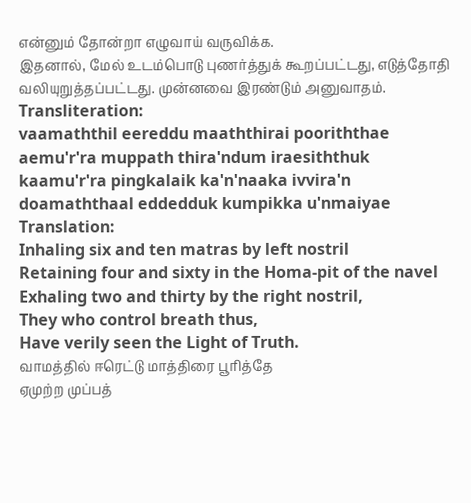என்னும் தோன்றா எழுவாய் வருவிக்க.
இதனால், மேல் உடம்பொடு புணர்த்துக் கூறப்பட்டது, எடுத்தோதி வலியுறுத்தப்பட்டது. முன்னவை இரண்டும் அனுவாதம்.
Transliteration:
vaamaththil eereddu maaththirai pooriththae
aemu'r'ra muppath thira'ndum iraesiththuk
kaamu'r'ra pingkalaik ka'n'naaka ivvira'n
doamaththaal eddedduk kumpikka u'nmaiyae
Translation:
Inhaling six and ten matras by left nostril
Retaining four and sixty in the Homa-pit of the navel
Exhaling two and thirty by the right nostril,
They who control breath thus,
Have verily seen the Light of Truth.
வாமத்தில் ஈரெட்டு மாத்திரை பூரித்தே
ஏமுற்ற முப்பத்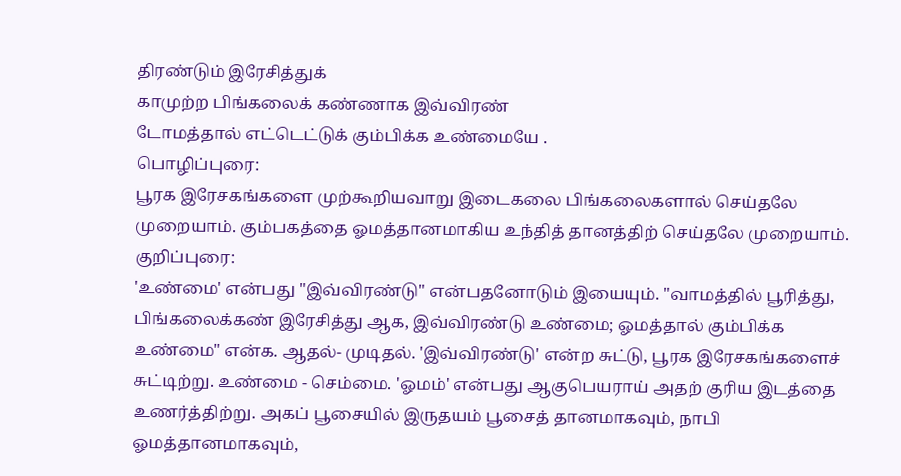திரண்டும் இரேசித்துக்
காமுற்ற பிங்கலைக் கண்ணாக இவ்விரண்
டோமத்தால் எட்டெட்டுக் கும்பிக்க உண்மையே .
பொழிப்புரை:
பூரக இரேசகங்களை முற்கூறியவாறு இடைகலை பிங்கலைகளால் செய்தலே முறையாம். கும்பகத்தை ஓமத்தானமாகிய உந்தித் தானத்திற் செய்தலே முறையாம்.
குறிப்புரை:
'உண்மை' என்பது "இவ்விரண்டு" என்பதனோடும் இயையும். "வாமத்தில் பூரித்து, பிங்கலைக்கண் இரேசித்து ஆக, இவ்விரண்டு உண்மை; ஓமத்தால் கும்பிக்க உண்மை" என்க. ஆதல்- முடிதல். 'இவ்விரண்டு' என்ற சுட்டு, பூரக இரேசகங்களைச் சுட்டிற்று. உண்மை - செம்மை. 'ஓமம்' என்பது ஆகுபெயராய் அதற் குரிய இடத்தை உணர்த்திற்று. அகப் பூசையில் இருதயம் பூசைத் தானமாகவும், நாபி ஓமத்தானமாகவும்,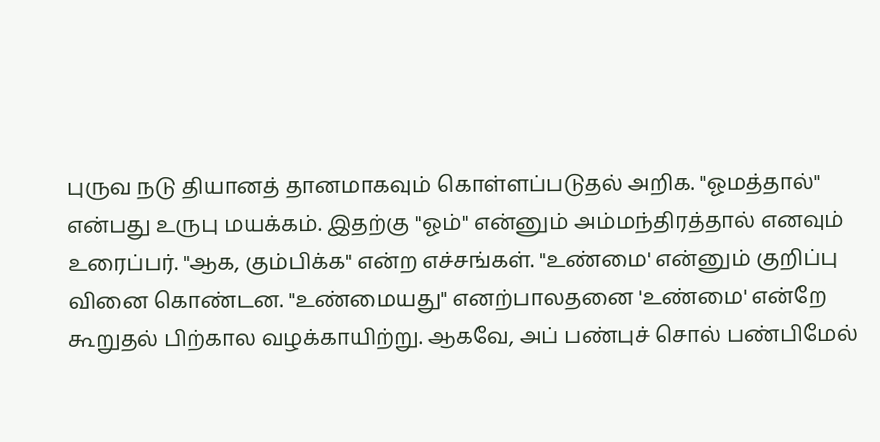புருவ நடு தியானத் தானமாகவும் கொள்ளப்படுதல் அறிக. "ஓமத்தால்" என்பது உருபு மயக்கம். இதற்கு "ஓம்" என்னும் அம்மந்திரத்தால் எனவும் உரைப்பர். "ஆக, கும்பிக்க" என்ற எச்சங்கள். "உண்மை' என்னும் குறிப்பு வினை கொண்டன. "உண்மையது" எனற்பாலதனை 'உண்மை' என்றே கூறுதல் பிற்கால வழக்காயிற்று. ஆகவே, அப் பண்புச் சொல் பண்பிமேல்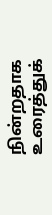நின்றதாக உரைத்துக்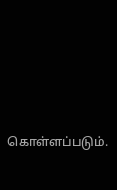கொள்ளப்படும்.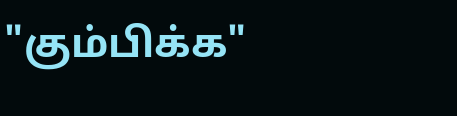"கும்பிக்க"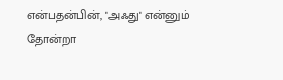என்பதன்பின், "அஃது" என்னும் தோன்றா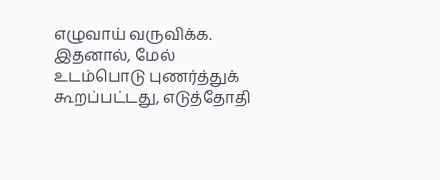எழுவாய் வருவிக்க.
இதனால், மேல் உடம்பொடு புணர்த்துக் கூறப்பட்டது, எடுத்தோதி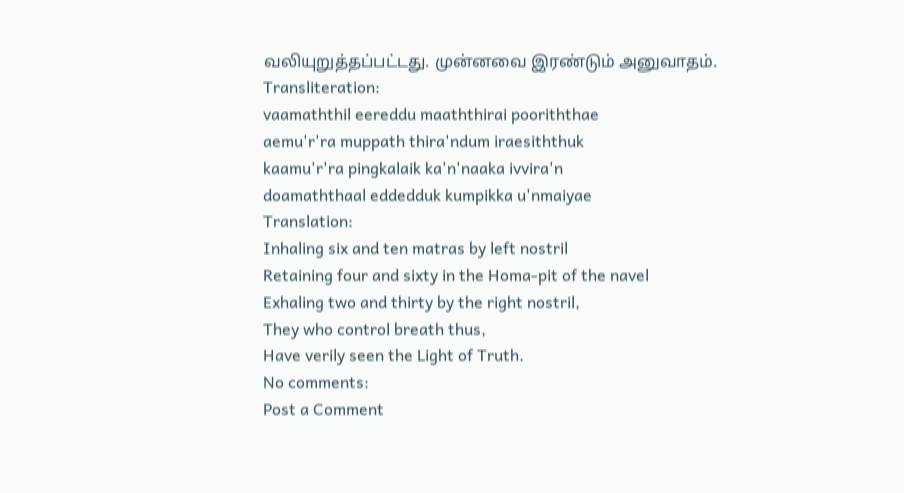வலியுறுத்தப்பட்டது. முன்னவை இரண்டும் அனுவாதம்.
Transliteration:
vaamaththil eereddu maaththirai pooriththae
aemu'r'ra muppath thira'ndum iraesiththuk
kaamu'r'ra pingkalaik ka'n'naaka ivvira'n
doamaththaal eddedduk kumpikka u'nmaiyae
Translation:
Inhaling six and ten matras by left nostril
Retaining four and sixty in the Homa-pit of the navel
Exhaling two and thirty by the right nostril,
They who control breath thus,
Have verily seen the Light of Truth.
No comments:
Post a Comment